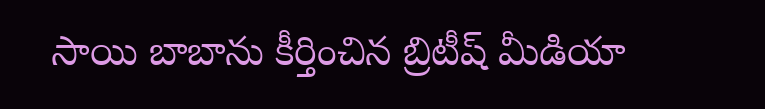సాయి బాబాను కీర్తించిన బ్రిటీష్ మీడియా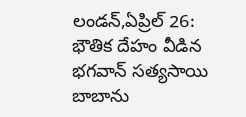లండన్,ఏప్రిల్ 26: భౌతిక దేహం వీడిన భగవాన్ సత్యసాయి బాబాను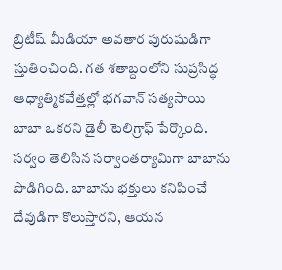బ్రిటీష్ మీడియా అవతార పురుషుడిగా స్తుతించింది. గత శతాబ్దంలోని సుప్రసిద్ధ ఆధ్యాత్మికవేత్తల్లో భగవాన్ సత్యసాయి బాబా ఒకరని డైలీ టెలిగ్రాఫ్ పేర్కొంది. సర్వం తెలిసిన సర్వాంతర్యామిగా బాబాను పొడిగింది. బాబాను భక్తులు కనిపించే దేవుడిగా కొలుస్తారని, ఆయన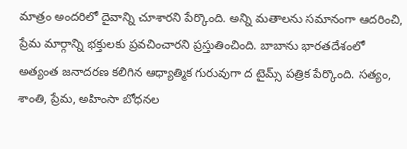మాత్రం అందరిలో దైవాన్ని చూశారని పేర్కొంది. అన్ని మతాలను సమానంగా ఆదరించి, ప్రేమ మార్గాన్ని భక్తులకు ప్రవచించారని ప్రస్తుతించింది. బాబాను భారతదేశంలో అత్యంత జనాదరణ కలిగిన ఆధ్యాత్మిక గురువుగా ద టైమ్స్ పత్రిక పేర్కొంది. సత్యం, శాంతి, ప్రేమ, అహింసా బోధనల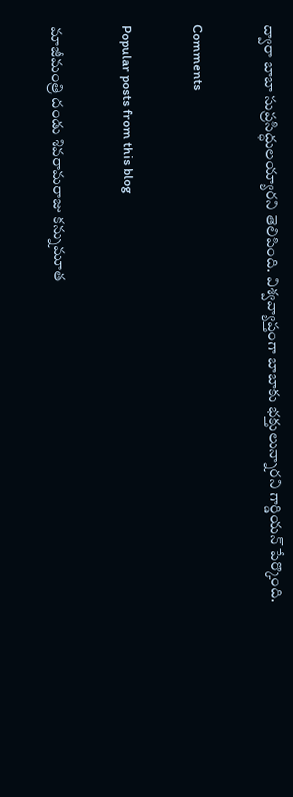ద్వారా బాబా సుప్రసిద్ధులయ్యారని తెలిపింది. విశ్వవ్యాప్తంగా బాబాకు భక్తులున్నారని గార్డియన్ పేర్కొంది.

Comments

Popular posts from this blog

మాజీమంత్రి దండు శివరామరాజు కన్నుమూత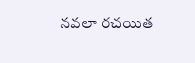నవలా రచయిత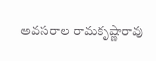అవసరాల రామకృష్ణారావు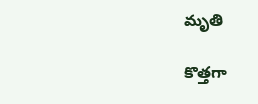మృతి

కొత్తగా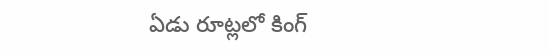ఏడు రూట్లలో కింగ్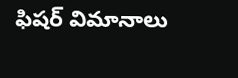ఫిషర్ విమానాలు